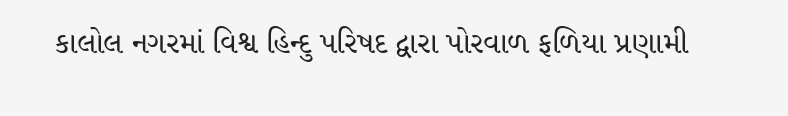કાલોલ નગરમાં વિશ્વ હિન્દુ પરિષદ દ્વારા પોરવાળ ફળિયા પ્રણામી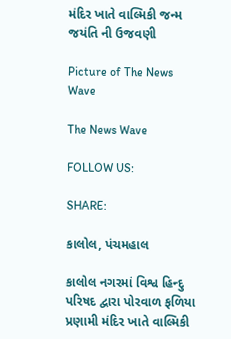મંદિર ખાતે વાલ્મિકી જન્મ જયંતિ ની ઉજવણી

Picture of The News Wave

The News Wave

FOLLOW US:

SHARE:

કાલોલ, પંચમહાલ

કાલોલ નગરમાં વિશ્વ હિન્દુ પરિષદ દ્વારા પોરવાળ ફળિયા પ્રણામી મંદિર ખાતે વાલ્મિકી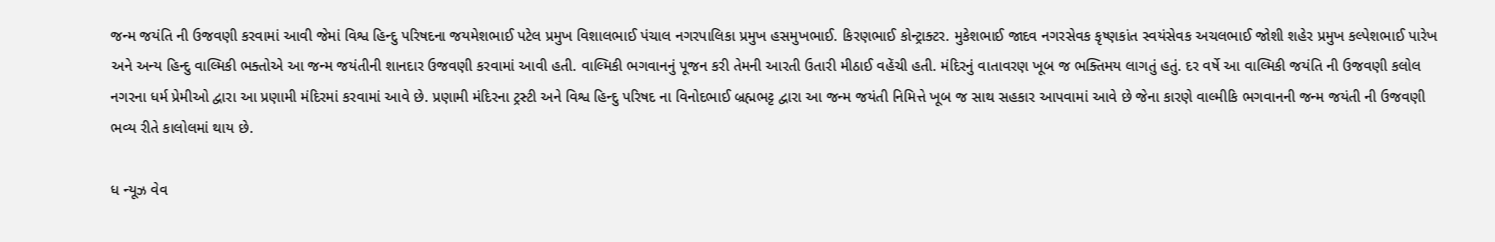જન્મ જયંતિ ની ઉજવણી કરવામાં આવી જેમાં વિશ્વ હિન્દુ પરિષદના જયમેશભાઈ પટેલ પ્રમુખ વિશાલભાઈ પંચાલ નગરપાલિકા પ્રમુખ હસમુખભાઈ. કિરણભાઈ કોન્ટ્રાક્ટર. મુકેશભાઈ જાદવ નગરસેવક કૃષ્ણકાંત સ્વયંસેવક અચલભાઈ જોશી શહેર પ્રમુખ કલ્પેશભાઈ પારેખ અને અન્ય હિન્દુ વાલ્મિકી ભક્તોએ આ જન્મ જયંતીની શાનદાર ઉજવણી કરવામાં આવી હતી. વાલ્મિકી ભગવાનનું પૂજન કરી તેમની આરતી ઉતારી મીઠાઈ વહેંચી હતી. મંદિરનું વાતાવરણ ખૂબ જ ભક્તિમય લાગતું હતું. દર વર્ષે આ વાલ્મિકી જયંતિ ની ઉજવણી કલોલ નગરના ધર્મ પ્રેમીઓ દ્વારા આ પ્રણામી મંદિરમાં કરવામાં આવે છે. પ્રણામી મંદિરના ટ્રસ્ટી અને વિશ્વ હિન્દુ પરિષદ ના વિનોદભાઈ બ્રહ્મભટ્ટ દ્વારા આ જન્મ જયંતી નિમિત્તે ખૂબ જ સાથ સહકાર આપવામાં આવે છે જેના કારણે વાલ્મીકિ ભગવાનની જન્મ જયંતી ની ઉજવણી ભવ્ય રીતે કાલોલમાં થાય છે.

ધ ન્યૂઝ વેવ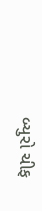બ્યુરો ચીફ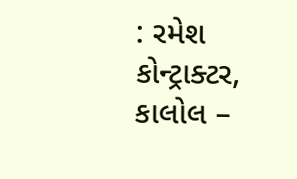: રમેશ કોન્ટ્રાક્ટર, કાલોલ –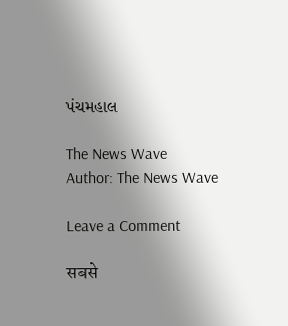પંચમહાલ

The News Wave
Author: The News Wave

Leave a Comment

सबसे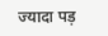ज्यादा पड़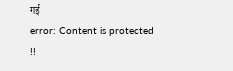गई
error: Content is protected !!